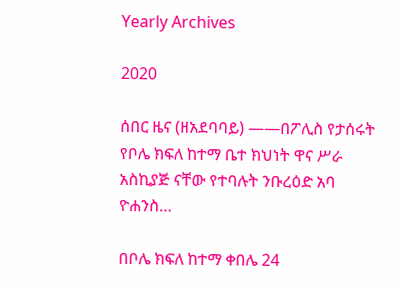Yearly Archives

2020

ሰበር ዜና (ዘአደባባይ) ——በፖሊስ የታሰሩት የቦሌ ክፍለ ከተማ ቤተ ክህነት ዋና ሥራ አስኪያጅ ናቸው የተባሉት ንቡረዕድ አባ ዮሐንስ…

በቦሌ ክፍለ ከተማ ቀበሌ 24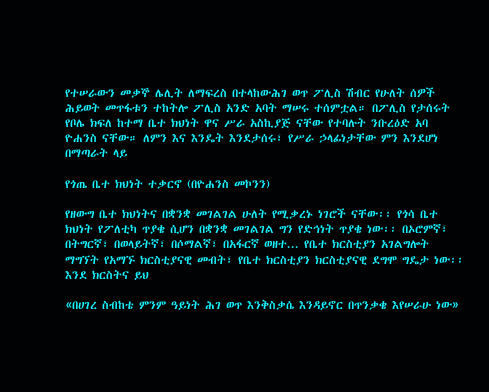የተሠራውን መቃኞ ሌሊት ለማፍረስ በተላከውሕገ ወጥ ፖሊስ ሽብር የሁለት ሰዎች ሕይወት መጥፋቱን ተከትሎ ፖሊስ አንድ አባት ማሠሩ ተሰምቷል። በፖሊስ የታሰሩት የቦሌ ክፍለ ከተማ ቤተ ክህነት ዋና ሥራ አስኪያጅ ናቸው የተባሉት ንቡረዕድ አባ ዮሐንስ ናቸው። ለምን እና እንዴት እንደታሰሩ፣ የሥራ ኃላፊነታቸው ምን እንደሆነ በማጣራት ላይ

የጎጤ ቤተ ክህነት ተቃርኖ (በዮሐንስ መኮንን)

የዘውግ ቤተ ክህነትና በቋንቋ መገልገል ሁለት የሚቃረኑ ነገሮች ናቸው፡፡ የጎሳ ቤተ ክህነት የፖለቲካ ጥያቄ ሲሆን በቋንቋ መገልገል ግን የድኅነት ጥያቄ ነው፡፡ በኦሮምኛ፣ በትግርኛ፣ በወላይትኛ፣ በሶማልኛ፣ በአፋርኛ ወዘተ... የቤተ ክርስቲያን አገልግሎት ማግኘት የአማኙ ክርስቲያናዊ መብት፣ የቤተ ክርስቲያን ክርስቲያናዊ ደግሞ ግዴታ ነው፡፡ እንደ ክርስትና ይህ

«በሀገረ ስብከቴ ምንም ዓይነት ሕገ ወጥ እንቅስቃሴ እንዳይኖር በጥንቃቄ እየሠራሁ ነው»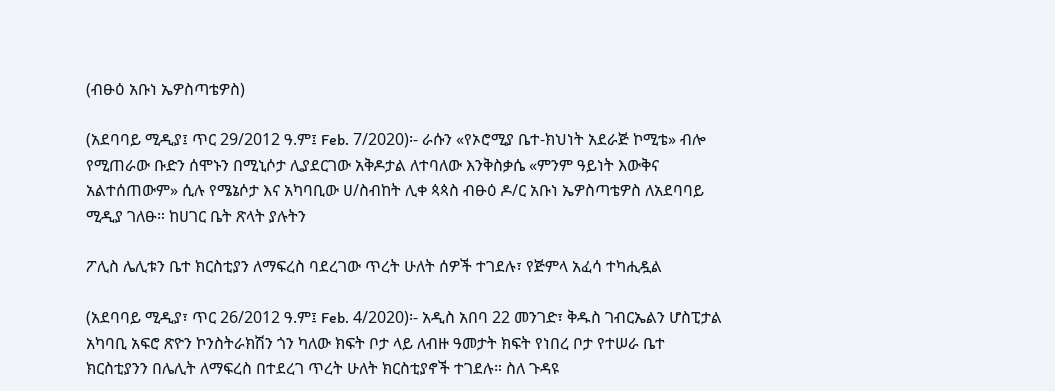(ብፁዕ አቡነ ኤዎስጣቴዎስ)

(አደባባይ ሚዲያ፤ ጥር 29/2012 ዓ.ም፤ Feb. 7/2020)፡- ራሱን «የኦሮሚያ ቤተ-ክህነት አደራጅ ኮሚቴ» ብሎ የሚጠራው ቡድን ሰሞኑን በሚኒሶታ ሊያደርገው አቅዶታል ለተባለው እንቅስቃሴ «ምንም ዓይነት እውቅና አልተሰጠውም» ሲሉ የሜኔሶታ እና አካባቢው ሀ/ስብከት ሊቀ ጳጳስ ብፁዕ ዶ/ር አቡነ ኤዎስጣቴዎስ ለአደባባይ ሚዲያ ገለፁ። ከሀገር ቤት ጽላት ያሉትን

ፖሊስ ሌሊቱን ቤተ ክርስቲያን ለማፍረስ ባደረገው ጥረት ሁለት ሰዎች ተገደሉ፣ የጅምላ አፈሳ ተካሒዷል

(አደባባይ ሚዲያ፣ ጥር 26/2012 ዓ.ም፤ Feb. 4/2020)፡- አዲስ አበባ 22 መንገድ፣ ቅዱስ ገብርኤልን ሆስፒታል አካባቢ አፍሮ ጽዮን ኮንስትራክሽን ጎን ካለው ክፍት ቦታ ላይ ለብዙ ዓመታት ክፍት የነበረ ቦታ የተሠራ ቤተ ክርስቲያንን በሌሊት ለማፍረስ በተደረገ ጥረት ሁለት ክርስቲያኖች ተገደሉ። ስለ ጉዳዩ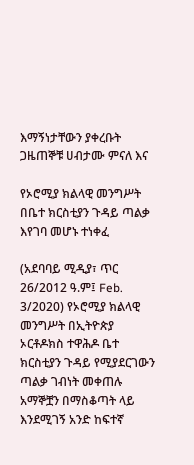እማኝነታቸውን ያቀረቡት ጋዜጠኞቹ ሀብታሙ ምናለ እና

የኦሮሚያ ክልላዊ መንግሥት በቤተ ክርስቲያን ጉዳይ ጣልቃ እየገባ መሆኑ ተነቀፈ

(አደባባይ ሚዲያ፣ ጥር 26/2012 ዓ.ም፤ Feb. 3/2020) የኦሮሚያ ክልላዊ መንግሥት በኢትዮጵያ ኦርቶዶክስ ተዋሕዶ ቤተ ክርስቲያን ጉዳይ የሚያደርገውን ጣልቃ ገብነት መቀጠሉ አማኞቿን በማስቆጣት ላይ እንደሚገኝ አንድ ከፍተኛ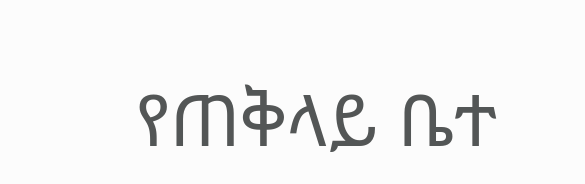የጠቅላይ ቤተ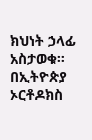ክህነት ኃላፊ አስታወቁ። በኢትዮጵያ ኦርቶዶክስ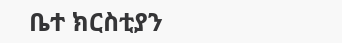ቤተ ክርስቲያን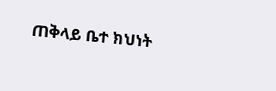ጠቅላይ ቤተ ክህነት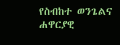የስብከተ ወንጌልና ሐዋርያዊ